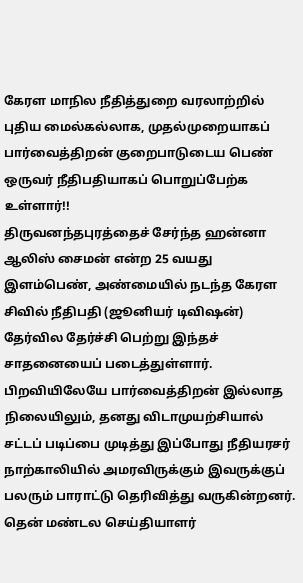கேரள மாநில நீதித்துறை வரலாற்றில் புதிய மைல்கல்லாக, முதல்முறையாகப் பார்வைத்திறன் குறைபாடுடைய பெண் ஒருவர் நீதிபதியாகப் பொறுப்பேற்க உள்ளார்!!
திருவனந்தபுரத்தைச் சேர்ந்த ஹன்னா ஆலிஸ் சைமன் என்ற 25 வயது இளம்பெண், அண்மையில் நடந்த கேரள சிவில் நீதிபதி (ஜூனியர் டிவிஷன்) தேர்வில தேர்ச்சி பெற்று இந்தச் சாதனையைப் படைத்துள்ளார். பிறவியிலேயே பார்வைத்திறன் இல்லாத நிலையிலும், தனது விடாமுயற்சியால் சட்டப் படிப்பை முடித்து இப்போது நீதியரசர் நாற்காலியில் அமரவிருக்கும் இவருக்குப் பலரும் பாராட்டு தெரிவித்து வருகின்றனர்.
தென் மண்டல செய்தியாளர்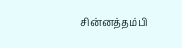சின்னத்தம்பி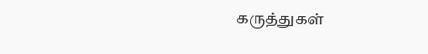கருத்துகள்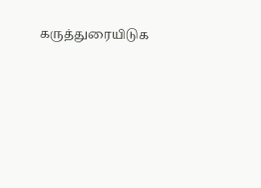கருத்துரையிடுக